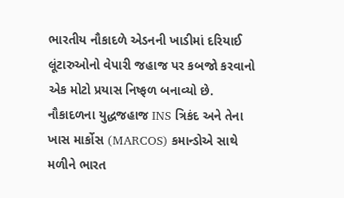ભારતીય નૌકાદળે એડનની ખાડીમાં દરિયાઈ લૂંટારુઓનો વેપારી જહાજ પર કબજો કરવાનો એક મોટો પ્રયાસ નિષ્ફળ બનાવ્યો છે. નૌકાદળના યુદ્ધજહાજ INS ત્રિકંદ અને તેના ખાસ માર્કોસ (MARCOS) કમાન્ડોએ સાથે મળીને ભારત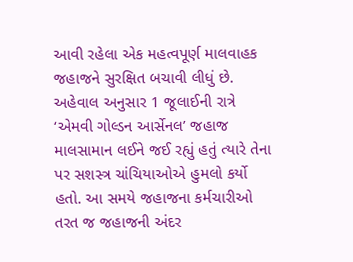આવી રહેલા એક મહત્વપૂર્ણ માલવાહક જહાજને સુરક્ષિત બચાવી લીધું છે.
અહેવાલ અનુસાર 1 જૂલાઈની રાત્રે ‘એમવી ગોલ્ડન આર્સેનલ’ જહાજ માલસામાન લઈને જઈ રહ્યું હતું ત્યારે તેના પર સશસ્ત્ર ચાંચિયાઓએ હુમલો કર્યો હતો. આ સમયે જહાજના કર્મચારીઓ તરત જ જહાજની અંદર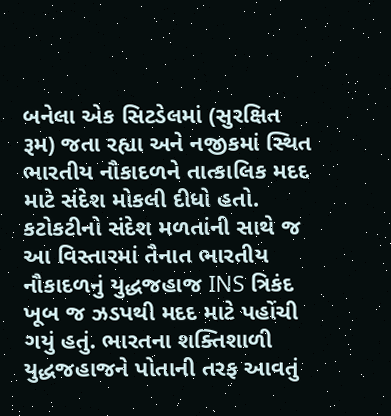બનેલા એક સિટડેલમાં (સુરક્ષિત રૂમ) જતા રહ્યા અને નજીકમાં સ્થિત ભારતીય નૌકાદળને તાત્કાલિક મદદ માટે સંદેશ મોકલી દીધો હતો.
કટોકટીનો સંદેશ મળતાંની સાથે જ આ વિસ્તારમાં તૈનાત ભારતીય નૌકાદળનું યુદ્ધજહાજ INS ત્રિકંદ ખૂબ જ ઝડપથી મદદ માટે પહોંચી ગયું હતું. ભારતના શક્તિશાળી યુદ્ધજહાજને પોતાની તરફ આવતું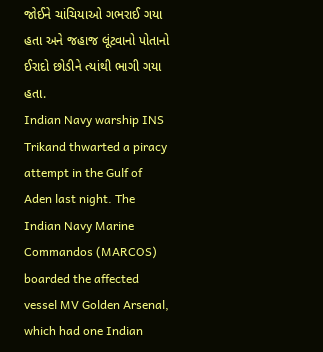જોઈને ચાંચિયાઓ ગભરાઈ ગયા હતા અને જહાજ લૂંટવાનો પોતાનો ઈરાદો છોડીને ત્યાંથી ભાગી ગયા હતા.
Indian Navy warship INS Trikand thwarted a piracy attempt in the Gulf of Aden last night. The Indian Navy Marine Commandos (MARCOS) boarded the affected vessel MV Golden Arsenal, which had one Indian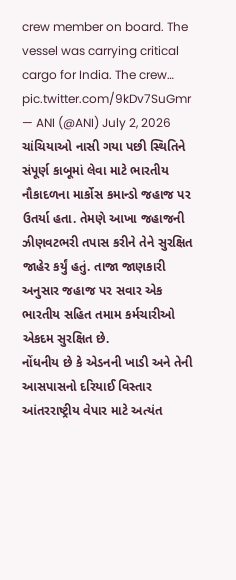crew member on board. The vessel was carrying critical cargo for India. The crew… pic.twitter.com/9kDv7SuGmr
— ANI (@ANI) July 2, 2026
ચાંચિયાઓ નાસી ગયા પછી સ્થિતિને સંપૂર્ણ કાબૂમાં લેવા માટે ભારતીય નૌકાદળના માર્કોસ કમાન્ડો જહાજ પર ઉતર્યા હતા. તેમણે આખા જહાજની ઝીણવટભરી તપાસ કરીને તેને સુરક્ષિત જાહેર કર્યું હતું. તાજા જાણકારી અનુસાર જહાજ પર સવાર એક ભારતીય સહિત તમામ કર્મચારીઓ એકદમ સુરક્ષિત છે.
નોંધનીય છે કે એડનની ખાડી અને તેની આસપાસનો દરિયાઈ વિસ્તાર આંતરરાષ્ટ્રીય વેપાર માટે અત્યંત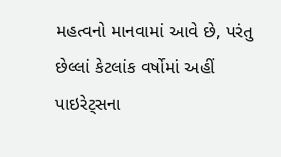મહત્વનો માનવામાં આવે છે, પરંતુ છેલ્લાં કેટલાંક વર્ષોમાં અહીં પાઇરેટ્સના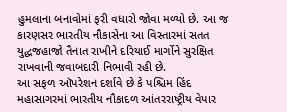હુમલાના બનાવોમાં ફરી વધારો જોવા મળ્યો છે. આ જ કારણસર ભારતીય નૌકાસેના આ વિસ્તારમાં સતત યુદ્ધજહાજો તૈનાત રાખીને દરિયાઈ માર્ગોને સુરક્ષિત રાખવાની જવાબદારી નિભાવી રહી છે.
આ સફળ ઑપરેશન દર્શાવે છે કે પશ્ચિમ હિંદ મહાસાગરમાં ભારતીય નૌકાદળ આંતરરાષ્ટ્રીય વેપાર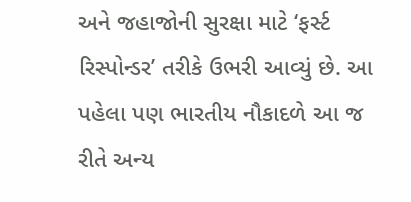અને જહાજોની સુરક્ષા માટે ‘ફર્સ્ટ રિસ્પોન્ડર’ તરીકે ઉભરી આવ્યું છે. આ પહેલા પણ ભારતીય નૌકાદળે આ જ રીતે અન્ય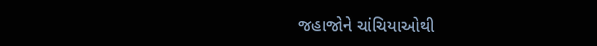જહાજોને ચાંચિયાઓથી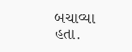બચાવ્યા હતા.